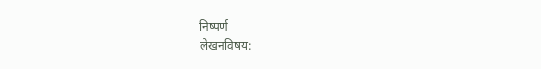निष्पर्ण
लेखनविषय: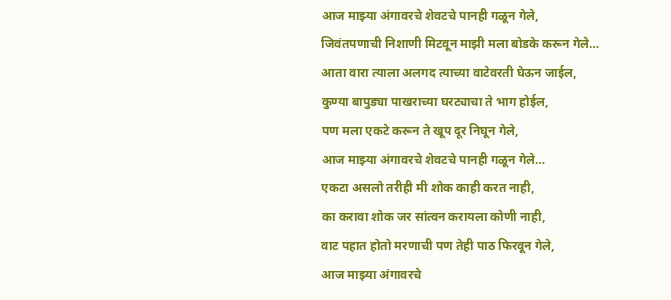आज माझ्या अंगावरचे शेवटचे पानही गळून गेले,
जिवंतपणाची निशाणी मिटवून माझी मला बोडके करून गेले…
आता वारा त्याला अलगद त्याच्या वाटेवरती घेऊन जाईल,
कुण्या बापुड्या पाखराच्या घरट्याचा ते भाग होईल,
पण मला एकटे करून ते खूप दूर निघून गेले,
आज माझ्या अंगावरचे शेवटचे पानही गळून गेले…
एकटा असलो तरीही मी शोक काही करत नाही,
का करावा शोक जर सांत्वन करायला कोणी नाही,
वाट पहात होतो मरणाची पण तेही पाठ फिरवून गेले,
आज माझ्या अंगावरचे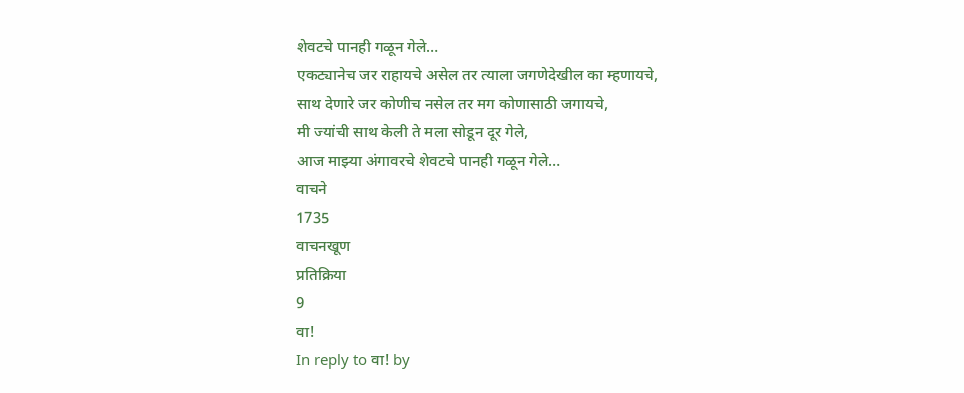शेवटचे पानही गळून गेले…
एकट्यानेच जर राहायचे असेल तर त्याला जगणेदेखील का म्हणायचे,
साथ देणारे जर कोणीच नसेल तर मग कोणासाठी जगायचे,
मी ज्यांची साथ केली ते मला सोडून दूर गेले,
आज माझ्या अंगावरचे शेवटचे पानही गळून गेले…
वाचने
1735
वाचनखूण
प्रतिक्रिया
9
वा!
In reply to वा! by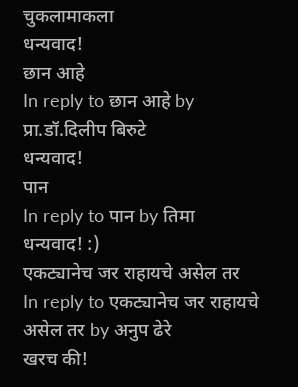चुकलामाकला
धन्यवाद!
छान आहे
In reply to छान आहे by प्रा.डॉ.दिलीप बिरुटे
धन्यवाद!
पान
In reply to पान by तिमा
धन्यवाद! :)
एकट्यानेच जर राहायचे असेल तर
In reply to एकट्यानेच जर राहायचे असेल तर by अनुप ढेरे
खरच की!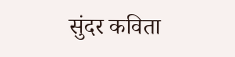सुंदर कविता